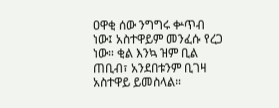ዐዋቂ ሰው ንግግሩ ቍጥብ ነው፤ አስተዋይም መንፈሱ የረጋ ነው። ቂል እንኳ ዝም ቢል ጠቢብ፣ አንደበቱንም ቢገዛ አስተዋይ ይመስላል።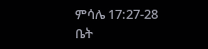ምሳሌ 17:27-28
ቤት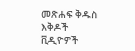መጽሐፍ ቅዱስ
እቅዶች
ቪዲዮዎች